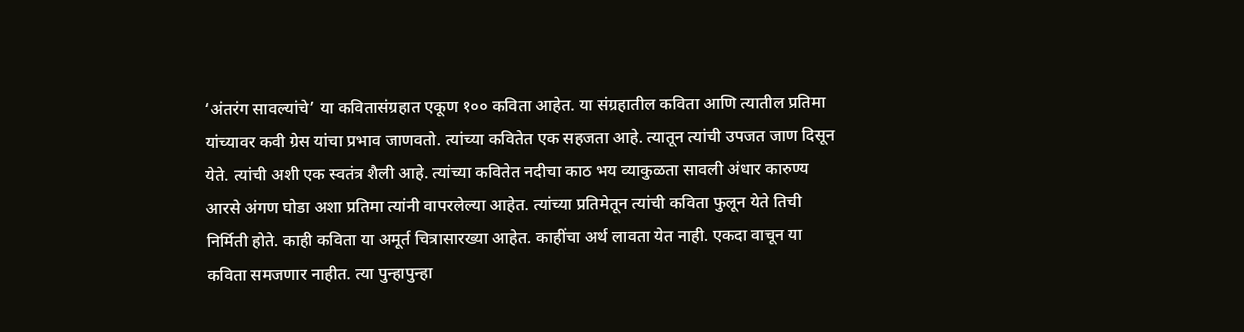‘अंतरंग सावल्यांचे’ या कवितासंग्रहात एकूण १०० कविता आहेत. या संग्रहातील कविता आणि त्यातील प्रतिमा यांच्यावर कवी ग्रेस यांचा प्रभाव जाणवतो. त्यांच्या कवितेत एक सहजता आहे. त्यातून त्यांची उपजत जाण दिसून येते. त्यांची अशी एक स्वतंत्र शैली आहे. त्यांच्या कवितेत नदीचा काठ भय व्याकुळता सावली अंधार कारुण्य आरसे अंगण घोडा अशा प्रतिमा त्यांनी वापरलेल्या आहेत. त्यांच्या प्रतिमेतून त्यांची कविता फुलून येते तिची निर्मिती होते. काही कविता या अमूर्त चित्रासारख्या आहेत. काहींचा अर्थ लावता येत नाही. एकदा वाचून या कविता समजणार नाहीत. त्या पुन्हापुन्हा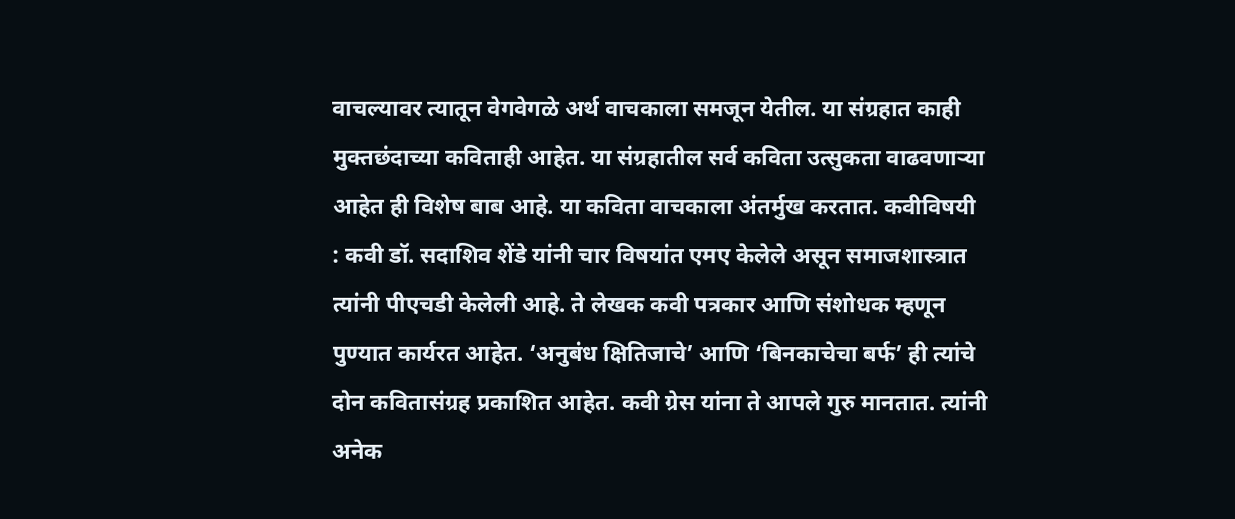वाचल्यावर त्यातून वेगवेगळे अर्थ वाचकाला समजून येतील. या संग्रहात काही मुक्तछंदाच्या कविताही आहेत. या संग्रहातील सर्व कविता उत्सुकता वाढवणाऱ्या आहेत ही विशेष बाब आहे. या कविता वाचकाला अंतर्मुख करतात. कवीविषयी : कवी डॉ. सदाशिव शेंडे यांनी चार विषयांत एमए केलेले असून समाजशास्त्रात त्यांनी पीएचडी केलेली आहे. ते लेखक कवी पत्रकार आणि संशोधक म्हणून पुण्यात कार्यरत आहेत. ‘अनुबंध क्षितिजाचे’ आणि ‘बिनकाचेचा बर्फ’ ही त्यांचे दोन कवितासंग्रह प्रकाशित आहेत. कवी ग्रेस यांना ते आपले गुरु मानतात. त्यांनी अनेक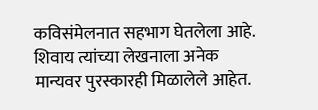कविसंमेलनात सहभाग घेतलेला आहे. शिवाय त्यांच्या लेखनाला अनेक मान्यवर पुरस्कारही मिळालेले आहेत.